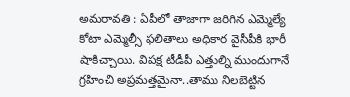అమరావతి : ఏపీలో తాజాగా జరిగిన ఎమ్మెల్యే కోటా ఎమ్మెల్సీ ఫలితాలు అధికార వైసీపీకి భారీ షాకిచ్చాయి. విపక్ష టీడీపీ ఎత్తుల్ని ముందుగానే గ్రహించి అప్రమత్తమైనా..తాము నిలబెట్టిన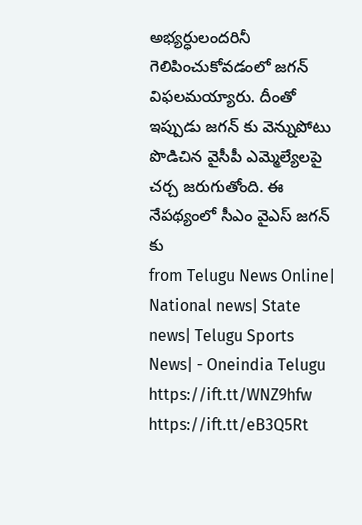అభ్యర్ధులందరినీ గెలిపించుకోవడంలో జగన్ విఫలమయ్యారు. దీంతో ఇప్పుడు జగన్ కు వెన్నుపోటు పొడిచిన వైసీపీ ఎమ్మెల్యేలపై చర్చ జరుగుతోంది. ఈ నేపథ్యంలో సీఎం వైఎస్ జగన్ కు
from Telugu News Online| National news| State news| Telugu Sports News| - Oneindia Telugu https://ift.tt/WNZ9hfw
https://ift.tt/eB3Q5Rt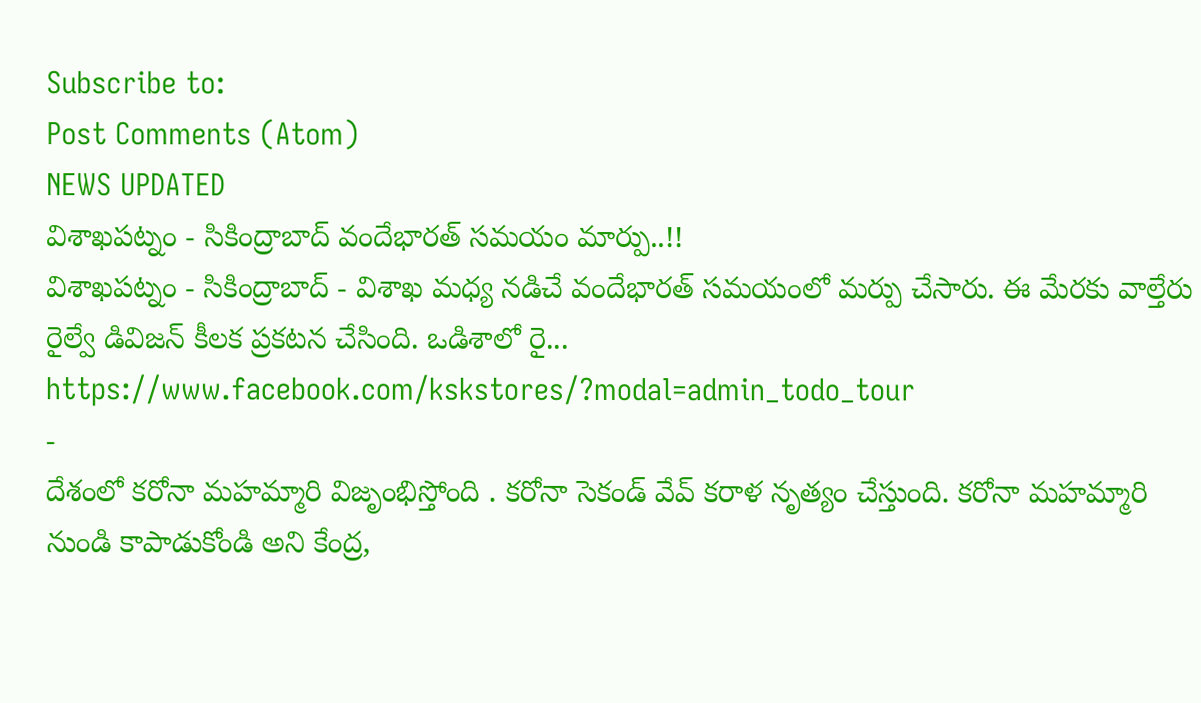Subscribe to:
Post Comments (Atom)
NEWS UPDATED
విశాఖపట్నం - సికింద్రాబాద్ వందేభారత్ సమయం మార్పు..!!
విశాఖపట్నం - సికింద్రాబాద్ - విశాఖ మధ్య నడిచే వందేభారత్ సమయంలో మర్పు చేసారు. ఈ మేరకు వాల్తేరు రైల్వే డివిజన్ కీలక ప్రకటన చేసింది. ఒడిశాలో రై...
https://www.facebook.com/kskstores/?modal=admin_todo_tour
-
దేశంలో కరోనా మహమ్మారి విజృంభిస్తోంది . కరోనా సెకండ్ వేవ్ కరాళ నృత్యం చేస్తుంది. కరోనా మహమ్మారి నుండి కాపాడుకోండి అని కేంద్ర,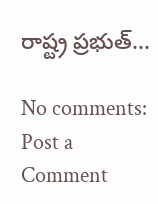రాష్ట్ర ప్రభుత్...

No comments:
Post a Comment